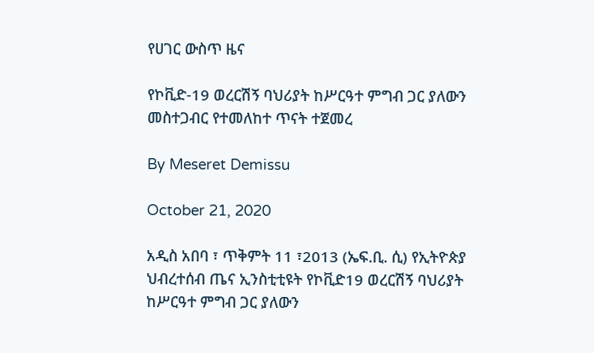የሀገር ውስጥ ዜና

የኮቪድ-19 ወረርሽኝ ባህሪያት ከሥርዓተ ምግብ ጋር ያለውን መስተጋብር የተመለከተ ጥናት ተጀመረ

By Meseret Demissu

October 21, 2020

አዲስ አበባ ፣ ጥቅምት 11 ፣2013 (ኤፍ.ቢ. ሲ) የኢትዮጵያ ህብረተሰብ ጤና ኢንስቲቲዩት የኮቪድ19 ወረርሽኝ ባህሪያት ከሥርዓተ ምግብ ጋር ያለውን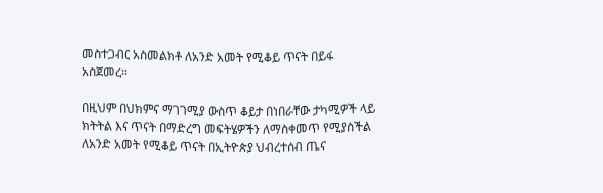መስተጋብር አስመልክቶ ለአንድ አመት የሚቆይ ጥናት በይፋ አስጀመረ።

በዚህም በህክምና ማገገሚያ ውስጥ ቆይታ በነበራቸው ታካሚዎች ላይ ክትትል እና ጥናት በማድረግ መፍትሄዎችን ለማስቀመጥ የሚያስችል ለአንድ አመት የሚቆይ ጥናት በኢትዮጵያ ህብረተሰብ ጤና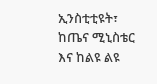ኢንስቲቲዩት፣ ከጤና ሚኒስቴር እና ከልዩ ልዩ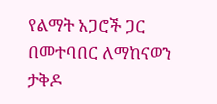የልማት አጋሮች ጋር በመተባበር ለማከናወን ታቅዶ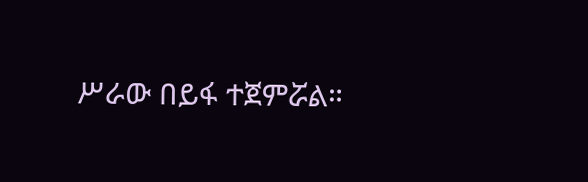ሥራው በይፋ ተጀምሯል።